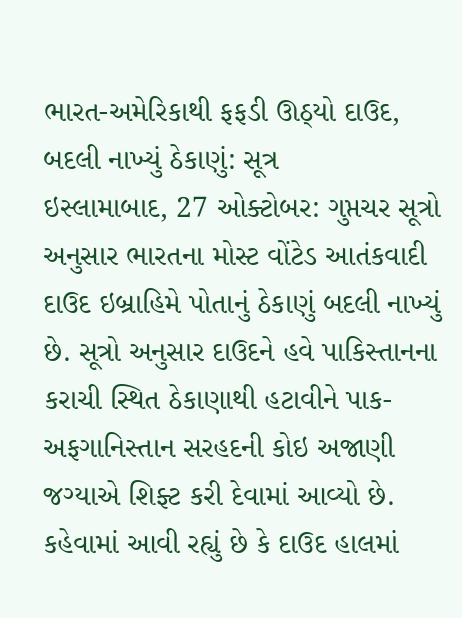ભારત-અમેરિકાથી ફફડી ઊઠ્યો દાઉદ, બદલી નાખ્યું ઠેકાણું: સૂત્ર
ઇસ્લામાબાદ, 27 ઓક્ટોબર: ગુપ્તચર સૂત્રો અનુસાર ભારતના મોસ્ટ વોંટેડ આતંકવાદી દાઉદ ઇબ્રાહિમે પોતાનું ઠેકાણું બદલી નાખ્યું છે. સૂત્રો અનુસાર દાઉદને હવે પાકિસ્તાનના કરાચી સ્થિત ઠેકાણાથી હટાવીને પાક-અફગાનિસ્તાન સરહદની કોઇ અજાણી જગ્યાએ શિફ્ટ કરી દેવામાં આવ્યો છે. કહેવામાં આવી રહ્યું છે કે દાઉદ હાલમાં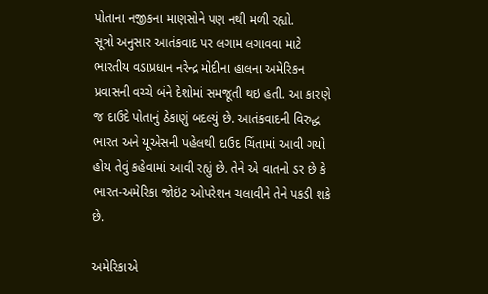પોતાના નજીકના માણસોને પણ નથી મળી રહ્યો.
સૂત્રો અનુસાર આતંકવાદ પર લગામ લગાવવા માટે ભારતીય વડાપ્રધાન નરેન્દ્ર મોદીના હાલના અમેરિકન પ્રવાસની વચ્ચે બંને દેશોમાં સમજૂતી થઇ હતી. આ કારણે જ દાઉદે પોતાનું ઠેકાણું બદલ્યું છે. આતંકવાદની વિરુદ્ધ ભારત અને યૂએસની પહેલથી દાઉદ ચિંતામાં આવી ગયો હોય તેવું કહેવામાં આવી રહ્યું છે. તેને એ વાતનો ડર છે કે ભારત-અમેરિકા જોઇંટ ઓપરેશન ચલાવીને તેને પકડી શકે છે.

અમેરિકાએ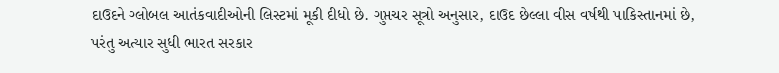દાઉદને ગ્લોબલ આતંકવાદીઓની લિસ્ટમાં મૂકી દીધો છે. ગુપ્તચર સૂત્રો અનુસાર, દાઉદ છેલ્લા વીસ વર્ષથી પાકિસ્તાનમાં છે, પરંતુ અત્યાર સુધી ભારત સરકાર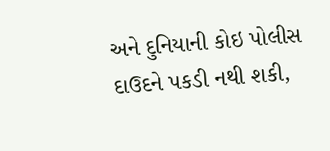અને દુનિયાની કોઇ પોલીસ દાઉદને પકડી નથી શકી,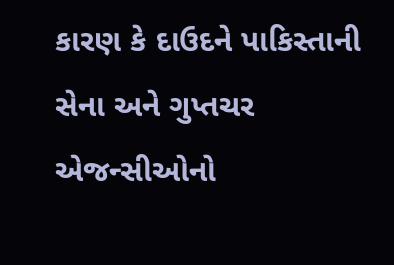કારણ કે દાઉદને પાકિસ્તાની સેના અને ગુપ્તચર એજન્સીઓનો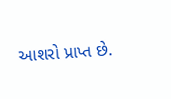આશરો પ્રાપ્ત છે.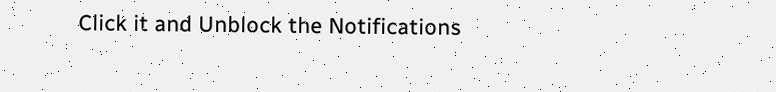Click it and Unblock the Notifications